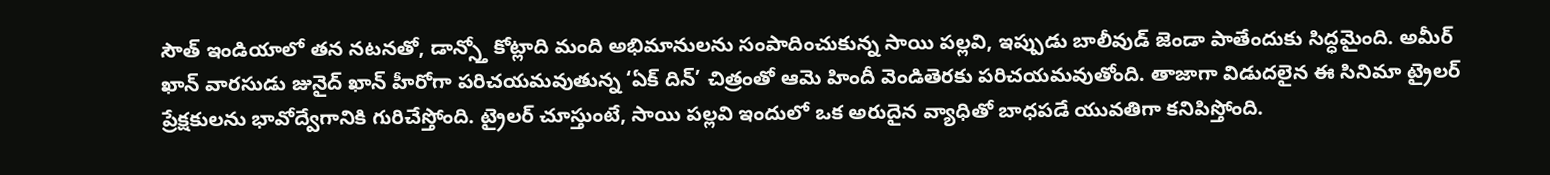సౌత్ ఇండియాలో తన నటనతో, డాన్స్తో కోట్లాది మంది అభిమానులను సంపాదించుకున్న సాయి పల్లవి, ఇప్పుడు బాలీవుడ్ జెండా పాతేందుకు సిద్ధమైంది. అమీర్ ఖాన్ వారసుడు జునైద్ ఖాన్ హీరోగా పరిచయమవుతున్న ‘ఏక్ దిన్’ చిత్రంతో ఆమె హిందీ వెండితెరకు పరిచయమవుతోంది. తాజాగా విడుదలైన ఈ సినిమా ట్రైలర్ ప్రేక్షకులను భావోద్వేగానికి గురిచేస్తోంది. ట్రైలర్ చూస్తుంటే, సాయి పల్లవి ఇందులో ఒక అరుదైన వ్యాధితో బాధపడే యువతిగా కనిపిస్తోంది.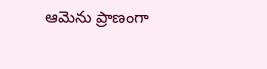ఆమెను ప్రాణంగా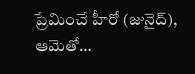ప్రేమించే హీరో (జునైద్), ఆమెతో…